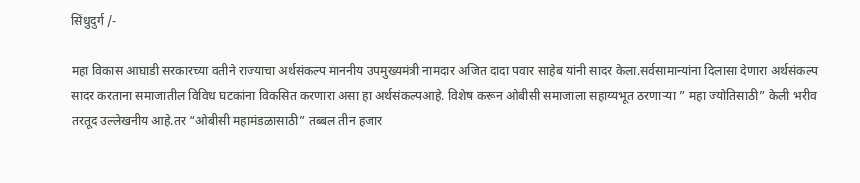सिंधुदुर्ग /-

महा विकास आघाडी सरकारच्या वतीने राज्याचा अर्थसंकल्प माननीय उपमुख्यमंत्री नामदार अजित दादा पवार साहेब यांनी सादर केला.सर्वसामान्यांना दिलासा देणारा अर्थसंकल्प सादर करताना समाजातील विविध घटकांना विकसित करणारा असा हा अर्थसंकल्पआहे. विशेष करून ओबीसी समाजाला सहाय्यभूत ठरणाऱ्या ” महा ज्योतिसाठी” केली भरीव तरतूद उल्लेखनीय आहे.तर “ओबीसी महामंडळासाठी” तब्बल तीन हजार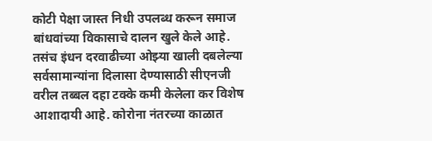कोटी पेक्षा जास्त निधी उपलब्ध करून समाज बांधवांच्या विकासाचे दालन खुले केले आहे. तसंच इंधन दरवाढीच्या ओझ्या खाली दबलेल्या सर्वसामान्यांना दिलासा देण्यासाठी सीएनजी वरील तब्बल दहा टक्के कमी केलेला कर विशेष आशादायी आहे. कोरोना नंतरच्या काळात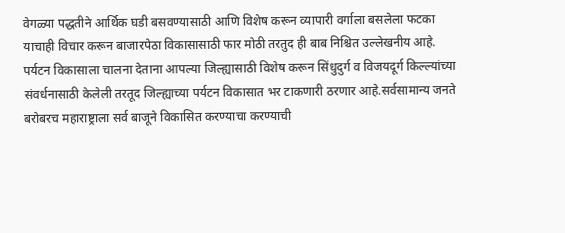वेगळ्या पद्धतीने आर्थिक घडी बसवण्यासाठी आणि विशेष करून व्यापारी वर्गाला बसलेला फटका याचाही विचार करून बाजारपेठा विकासासाठी फार मोठी तरतुद ही बाब निश्चित उल्लेखनीय आहे. पर्यटन विकासाला चालना देताना आपल्या जिल्ह्यासाठी विशेष करून सिंधुदुर्ग व विजयदूर्ग किल्ल्यांच्या संवर्धनासाठी केलेली तरतूद जिल्ह्याच्या पर्यटन विकासात भर टाकणारी ठरणार आहे.सर्वसामान्य जनते बरोबरच महाराष्ट्राला सर्व बाजूने विकासित करण्याचा करण्याची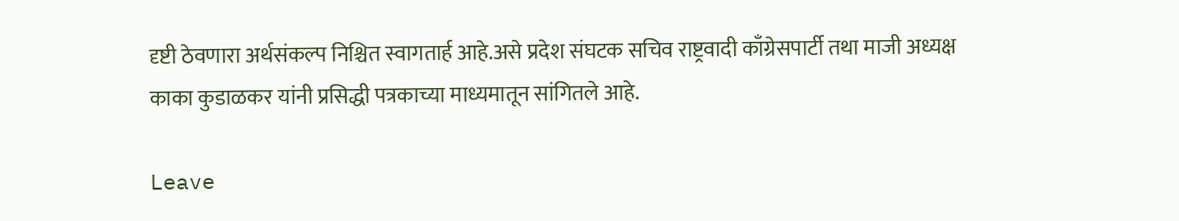दृष्टी ठेवणारा अर्थसंकल्प निश्चित स्वागतार्ह आहे.असे प्रदेश संघटक सचिव राष्ट्रवादी काँग्रेसपार्टी तथा माजी अध्यक्ष काका कुडाळकर यांनी प्रसिद्धी पत्रकाच्या माध्यमातून सांगितले आहे.

Leave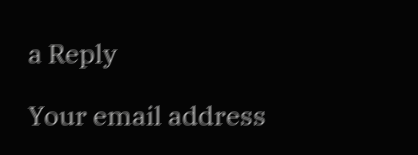a Reply

Your email address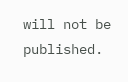will not be published.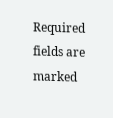Required fields are marked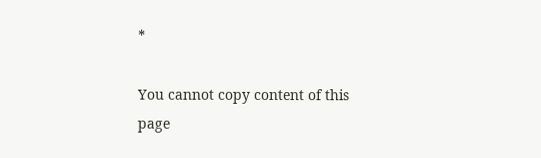*

You cannot copy content of this page